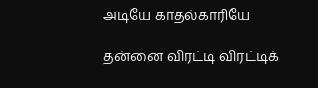அடியே காதல்காரியே

தன்னை விரட்டி விரட்டிக்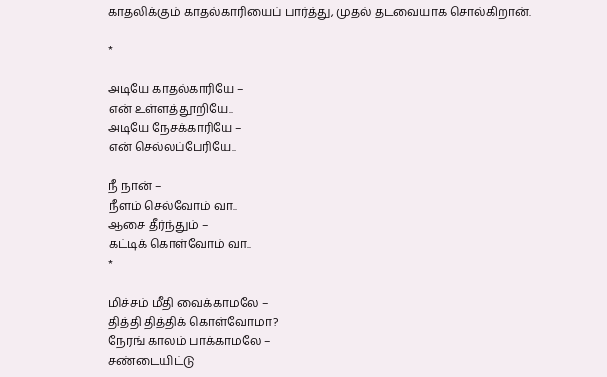காதலிக்கும் காதல்காரியைப் பார்த்து, முதல் தடவையாக சொல்கிறான்.

*

அடியே காதல்காரியே –
என் உள்ளத்தூறியே..
அடியே நேசக்காரியே –
என் செல்லப்பேரியே..

நீ நான் –
நீளம் செல்வோம் வா..
ஆசை தீர்ந்தும் –
கட்டிக் கொள்வோம் வா..
*

மிச்சம் மீதி வைக்காமலே –
தித்தி தித்திக் கொள்வோமா?
நேரங் காலம் பாக்காமலே –
சண்டையிட்டு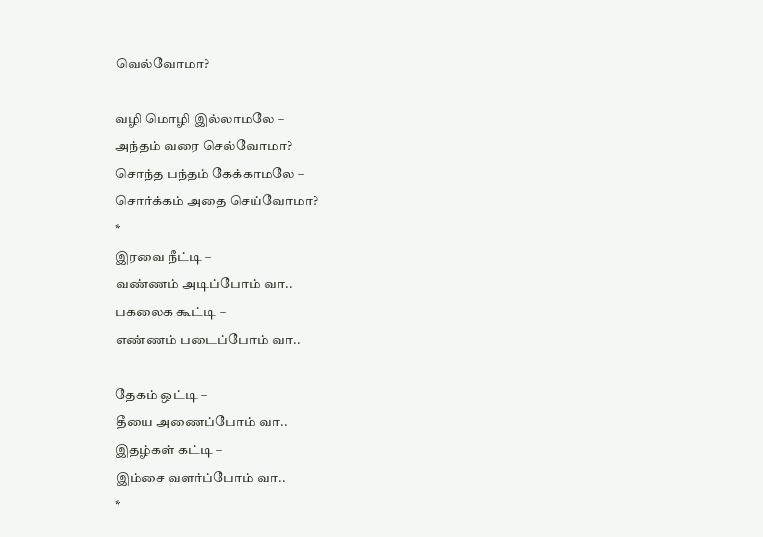வெல்வோமா?

வழி மொழி இல்லாமலே –
அந்தம் வரை செல்வோமா?
சொந்த பந்தம் கேக்காமலே –
சொர்க்கம் அதை செய்வோமா?
*
இரவை நீட்டி –
வண்ணம் அடிப்போம் வா..
பகலைக கூட்டி –
எண்ணம் படைப்போம் வா..

தேகம் ஒட்டி –
தீயை அணைப்போம் வா..
இதழ்கள் கட்டி –
இம்சை வளர்ப்போம் வா..
*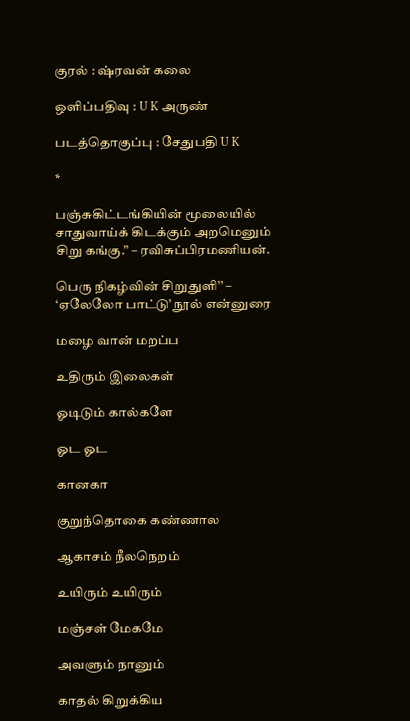குரல் : ஷ்ரவன் கலை

ஒளிப்பதிவு : U K அருண்

படத்தொகுப்பு : சேதுபதி U K

*

பஞ்சுகிட்டங்கியின் மூலையில் சாதுவாய்க் கிடக்கும் அறமெனும் சிறு கங்கு.” – ரவிசுப்பிரமணியன்.

பெரு நிகழ்வின் சிறுதுளி’’ – ‘ஏலேலோ பாட்டு’ நூல் என்னுரை

மழை வான் மறப்ப

உதிரும் இலைகள்

ஓடிடும் கால்களே

ஓட ஓட

கானகா

குறுந்தொகை கண்ணால

ஆகாசம் நீலநெறம்

உயிரும் உயிரும்

மஞ்சள் மேகமே

அவளும் நானும்

காதல் கிறுக்கிய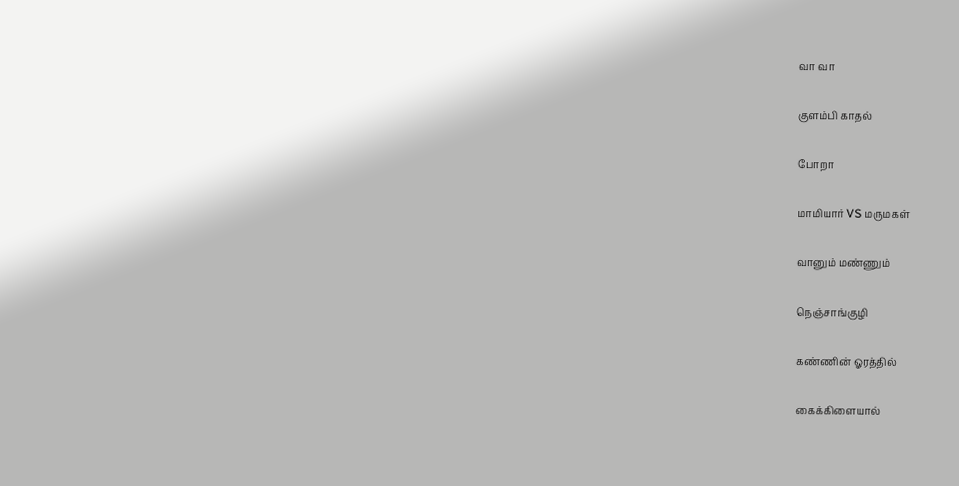வா வா

குளம்பி காதல்

போறா

மாமியார் VS மருமகள்

வானும் மண்ணும்

நெஞ்சாங்குழி

கண்ணின் ஓரத்தில்

கைக்கிளையால்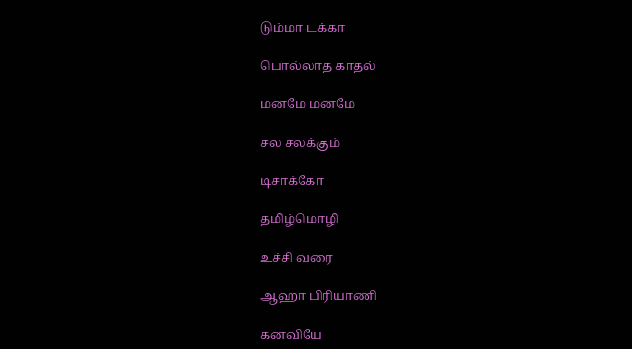டும்மா டக்கா

பொல்லாத காதல்

மனமே மனமே

சல சலக்கும்

டிசாக்கோ

தமிழ்மொழி

உச்சி வரை

ஆஹா பிரியாணி

கனவியே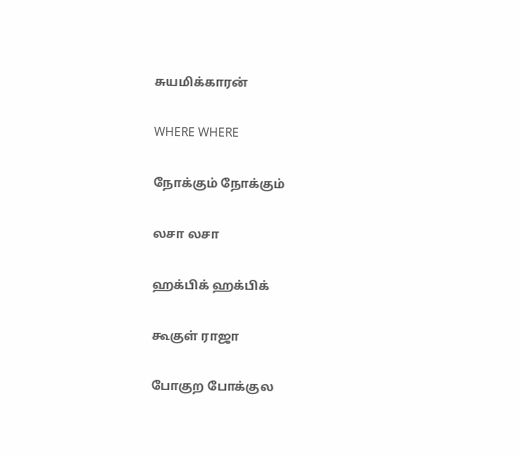சுயமிக்காரன்

WHERE WHERE

நோக்கும் நோக்கும்

லசா லசா

ஹக்பிக் ஹக்பிக்

கூகுள் ராஜா

போகுற போக்குல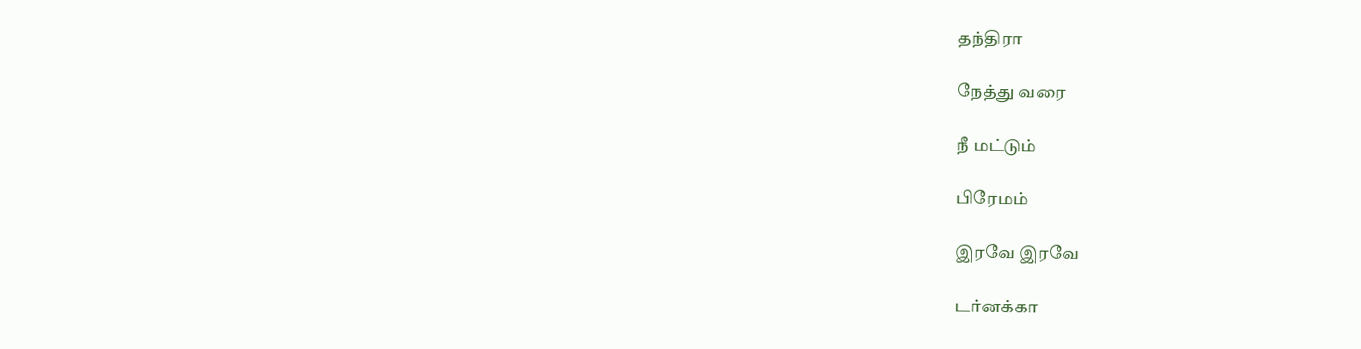தந்திரா

நேத்து வரை

நீ மட்டும்

பிரேமம்

இரவே இரவே

டர்னக்கா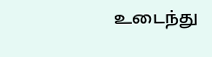உடைந்து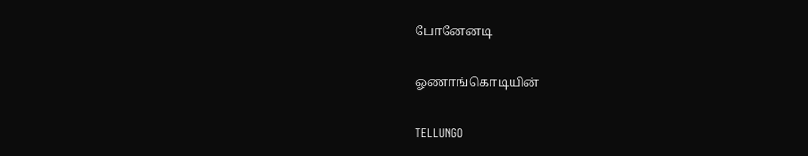போனேனடி

ஓணாங்கொடியின்

TELLUNGO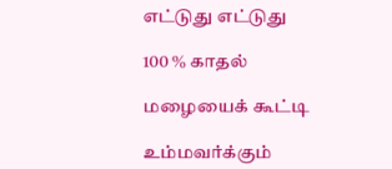எட்டுது எட்டுது

100 % காதல்

மழையைக் கூட்டி

உம்மவர்க்கும்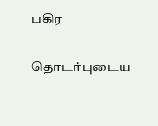பகிர

தொடர்புடைய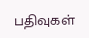பதிவுகள்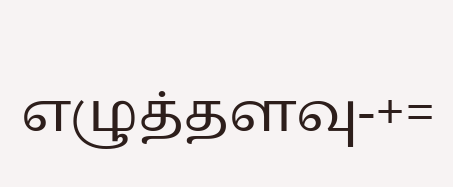எழுத்தளவு-+=